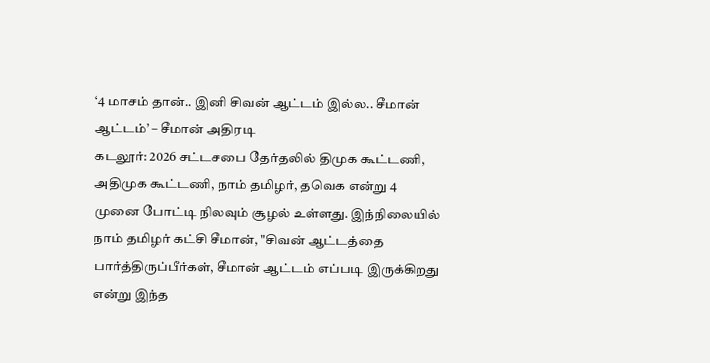‘4 மாசம் தான்.. இனி சிவன் ஆட்டம் இல்ல.. சீமான் ஆட்டம்’ – சீமான் அதிரடி
கடலூர்: 2026 சட்டசபை தேர்தலில் திமுக கூட்டணி, அதிமுக கூட்டணி, நாம் தமிழர், தவெக என்று 4 முனை போட்டி நிலவும் சூழல் உள்ளது. இந்நிலையில் நாம் தமிழர் கட்சி சீமான், "சிவன் ஆட்டத்தை பார்த்திருப்பீர்கள், சீமான் ஆட்டம் எப்படி இருக்கிறது என்று இந்த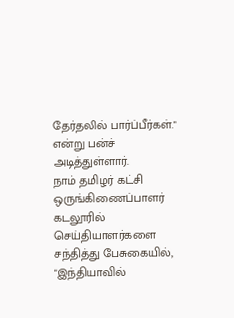தேர்தலில் பார்ப்பீர்கள்." என்று பன்ச் அடித்துள்ளார்.
நாம் தமிழர் கட்சி ஒருங்கிணைப்பாளர் கடலூரில் செய்தியாளர்களை சந்தித்து பேசுகையில், "இந்தியாவில்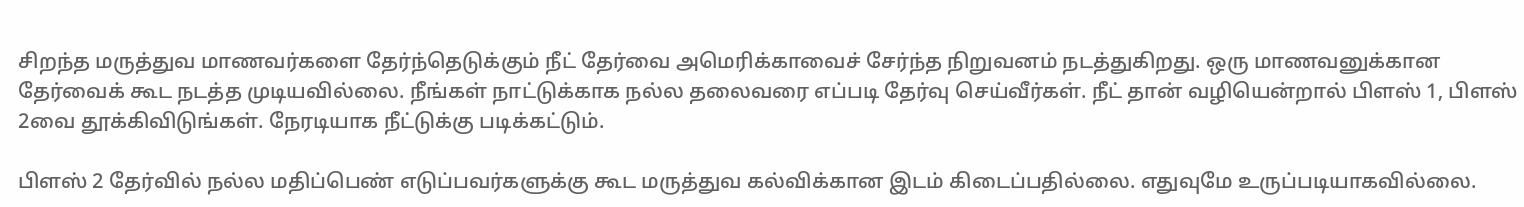சிறந்த மருத்துவ மாணவர்களை தேர்ந்தெடுக்கும் நீட் தேர்வை அமெரிக்காவைச் சேர்ந்த நிறுவனம் நடத்துகிறது. ஒரு மாணவனுக்கான தேர்வைக் கூட நடத்த முடியவில்லை. நீங்கள் நாட்டுக்காக நல்ல தலைவரை எப்படி தேர்வு செய்வீர்கள். நீட் தான் வழியென்றால் பிளஸ் 1, பிளஸ் 2வை தூக்கிவிடுங்கள். நேரடியாக நீட்டுக்கு படிக்கட்டும்.

பிளஸ் 2 தேர்வில் நல்ல மதிப்பெண் எடுப்பவர்களுக்கு கூட மருத்துவ கல்விக்கான இடம் கிடைப்பதில்லை. எதுவுமே உருப்படியாகவில்லை.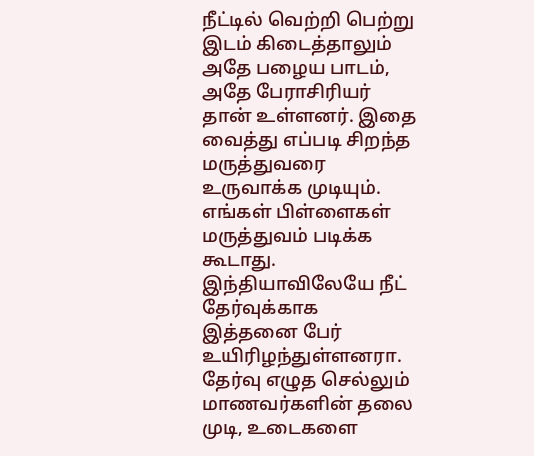நீட்டில் வெற்றி பெற்று இடம் கிடைத்தாலும் அதே பழைய பாடம், அதே பேராசிரியர் தான் உள்ளனர். இதை வைத்து எப்படி சிறந்த மருத்துவரை உருவாக்க முடியும்.
எங்கள் பிள்ளைகள் மருத்துவம் படிக்க கூடாது. இந்தியாவிலேயே நீட் தேர்வுக்காக இத்தனை பேர் உயிரிழந்துள்ளனரா. தேர்வு எழுத செல்லும் மாணவர்களின் தலை முடி, உடைகளை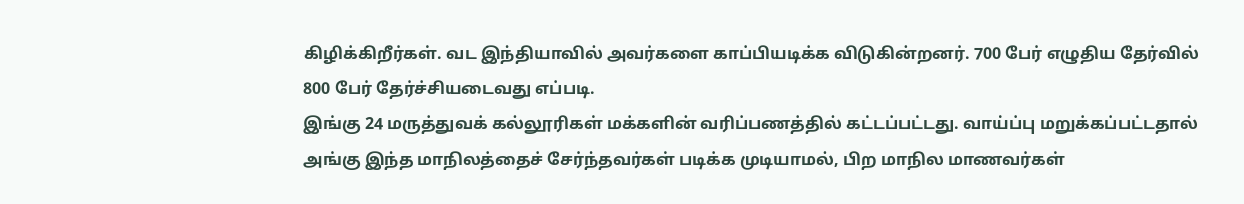கிழிக்கிறீர்கள். வட இந்தியாவில் அவர்களை காப்பியடிக்க விடுகின்றனர். 700 பேர் எழுதிய தேர்வில் 800 பேர் தேர்ச்சியடைவது எப்படி.
இங்கு 24 மருத்துவக் கல்லூரிகள் மக்களின் வரிப்பணத்தில் கட்டப்பட்டது. வாய்ப்பு மறுக்கப்பட்டதால் அங்கு இந்த மாநிலத்தைச் சேர்ந்தவர்கள் படிக்க முடியாமல், பிற மாநில மாணவர்கள்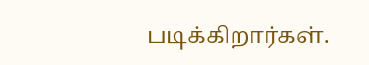படிக்கிறார்கள்.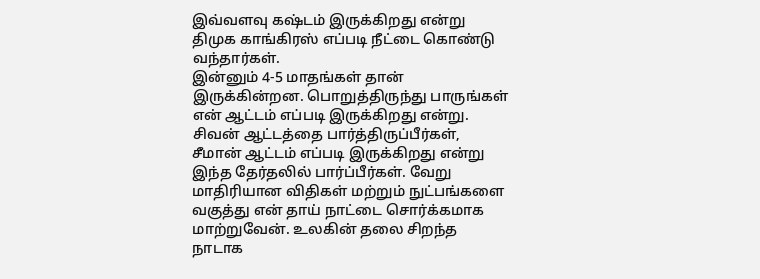இவ்வளவு கஷ்டம் இருக்கிறது என்று திமுக காங்கிரஸ் எப்படி நீட்டை கொண்டு வந்தார்கள்.
இன்னும் 4-5 மாதங்கள் தான் இருக்கின்றன. பொறுத்திருந்து பாருங்கள் என் ஆட்டம் எப்படி இருக்கிறது என்று. சிவன் ஆட்டத்தை பார்த்திருப்பீர்கள், சீமான் ஆட்டம் எப்படி இருக்கிறது என்று இந்த தேர்தலில் பார்ப்பீர்கள். வேறு மாதிரியான விதிகள் மற்றும் நுட்பங்களை வகுத்து என் தாய் நாட்டை சொர்க்கமாக மாற்றுவேன். உலகின் தலை சிறந்த நாடாக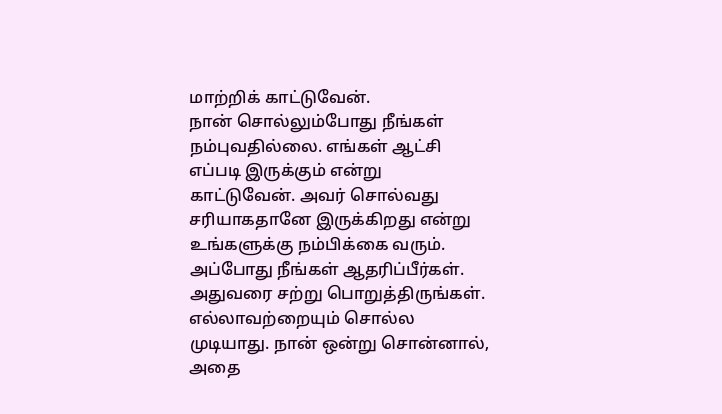மாற்றிக் காட்டுவேன்.
நான் சொல்லும்போது நீங்கள் நம்புவதில்லை. எங்கள் ஆட்சி எப்படி இருக்கும் என்று காட்டுவேன். அவர் சொல்வது சரியாகதானே இருக்கிறது என்று உங்களுக்கு நம்பிக்கை வரும். அப்போது நீங்கள் ஆதரிப்பீர்கள். அதுவரை சற்று பொறுத்திருங்கள். எல்லாவற்றையும் சொல்ல முடியாது. நான் ஒன்று சொன்னால், அதை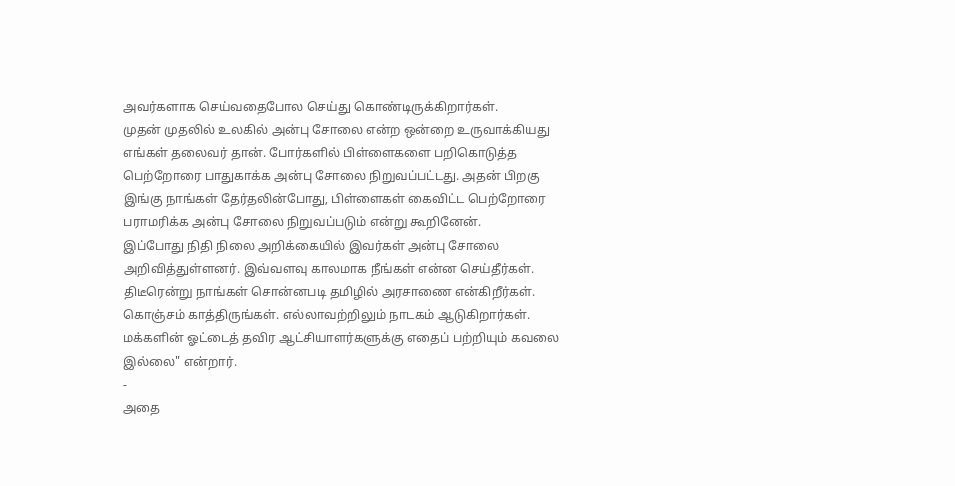அவர்களாக செய்வதைபோல செய்து கொண்டிருக்கிறார்கள்.
முதன் முதலில் உலகில் அன்பு சோலை என்ற ஒன்றை உருவாக்கியது எங்கள் தலைவர் தான். போர்களில் பிள்ளைகளை பறிகொடுத்த பெற்றோரை பாதுகாக்க அன்பு சோலை நிறுவப்பட்டது. அதன் பிறகு இங்கு நாங்கள் தேர்தலின்போது, பிள்ளைகள் கைவிட்ட பெற்றோரை பராமரிக்க அன்பு சோலை நிறுவப்படும் என்று கூறினேன்.
இப்போது நிதி நிலை அறிக்கையில் இவர்கள் அன்பு சோலை அறிவித்துள்ளனர். இவ்வளவு காலமாக நீங்கள் என்ன செய்தீர்கள். திடீரென்று நாங்கள் சொன்னபடி தமிழில் அரசாணை என்கிறீர்கள். கொஞ்சம் காத்திருங்கள். எல்லாவற்றிலும் நாடகம் ஆடுகிறார்கள். மக்களின் ஓட்டைத் தவிர ஆட்சியாளர்களுக்கு எதைப் பற்றியும் கவலை இல்லை" என்றார்.
-
அதை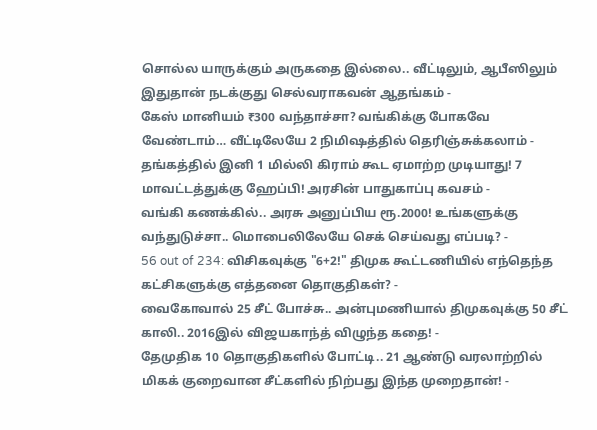சொல்ல யாருக்கும் அருகதை இல்லை.. வீட்டிலும், ஆபீஸிலும் இதுதான் நடக்குது செல்வராகவன் ஆதங்கம் -
கேஸ் மானியம் ₹300 வந்தாச்சா? வங்கிக்கு போகவே வேண்டாம்… வீட்டிலேயே 2 நிமிஷத்தில் தெரிஞ்சுக்கலாம் -
தங்கத்தில் இனி 1 மில்லி கிராம் கூட ஏமாற்ற முடியாது! 7 மாவட்டத்துக்கு ஹேப்பி! அரசின் பாதுகாப்பு கவசம் -
வங்கி கணக்கில்.. அரசு அனுப்பிய ரூ.2000! உங்களுக்கு வந்துடுச்சா.. மொபைலிலேயே செக் செய்வது எப்படி? -
56 out of 234: விசிகவுக்கு "6+2!" திமுக கூட்டணியில் எந்தெந்த கட்சிகளுக்கு எத்தனை தொகுதிகள்? -
வைகோவால் 25 சீட் போச்சு.. அன்புமணியால் திமுகவுக்கு 50 சீட் காலி.. 2016இல் விஜயகாந்த் விழுந்த கதை! -
தேமுதிக 10 தொகுதிகளில் போட்டி.. 21 ஆண்டு வரலாற்றில் மிகக் குறைவான சீட்களில் நிற்பது இந்த முறைதான்! -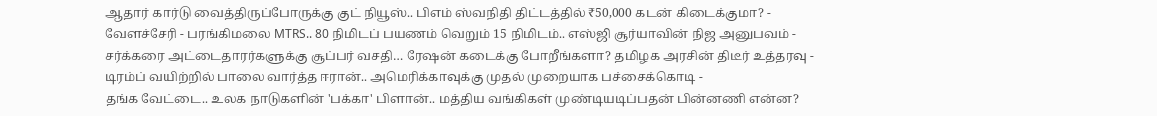ஆதார் கார்டு வைத்திருப்போருக்கு குட் நியூஸ்.. பிஎம் ஸ்வநிதி திட்டத்தில் ₹50,000 கடன் கிடைக்குமா? -
வேளச்சேரி - பரங்கிமலை MTRS.. 80 நிமிடப் பயணம் வெறும் 15 நிமிடம்.. எஸ்ஜி சூர்யாவின் நிஜ அனுபவம் -
சர்க்கரை அட்டைதாரர்களுக்கு சூப்பர் வசதி… ரேஷன் கடைக்கு போறீங்களா? தமிழக அரசின் திடீர் உத்தரவு -
டிரம்ப் வயிற்றில் பாலை வார்த்த ஈரான்.. அமெரிக்காவுக்கு முதல் முறையாக பச்சைக்கொடி -
தங்க வேட்டை.. உலக நாடுகளின் 'பக்கா' பிளான்.. மத்திய வங்கிகள் முண்டியடிப்பதன் பின்னணி என்ன?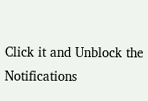Click it and Unblock the Notifications